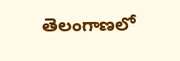తెలంగాణ‌లో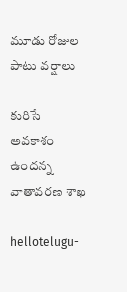మూడు రోజుల పాటు వ‌ర్షాలు

కురిసే అవ‌కాశం ఉంద‌న్న వాతావ‌ర‌ణ శాఖ

hellotelugu-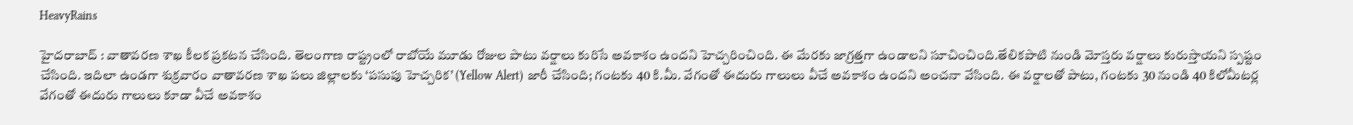HeavyRains

హైద‌రాబాద్ : వాతావ‌ర‌ణ శాఖ కీల‌క ప్ర‌క‌ట‌న చేసింది. తెలంగాణ రాష్ట్రంలో రాబోయే మూడు రోజుల పాటు వ‌ర్షాలు కురిసే అవ‌కాశం ఉంద‌ని హెచ్చ‌రించింది. ఈ మేర‌కు జాగ్ర‌త్త‌గా ఉండాల‌ని సూచించింది.తేలికపాటి నుండి మోస్తరు వర్షాలు కురుస్తాయ‌ని స్ప‌ష్టం చేసింది. ఇదిలా ఉండ‌గా శుక్ర‌వారం వాతావరణ శాఖ పలు జిల్లాలకు ‘పసుపు హెచ్చరిక’ (Yellow Alert) జారీ చేసింది; గంటకు 40 కి.మీ. వేగంతో ఈదురు గాలులు వీచే అవకాశం ఉందని అంచనా వేసింది. ఈ వర్షాలతో పాటు, గంటకు 30 నుండి 40 కిలోమీటర్ల వేగంతో ఈదురు గాలులు కూడా వీచే అవకాశం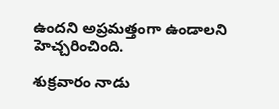ఉందని అప్ర‌మ‌త్తంగా ఉండాల‌ని హెచ్చ‌రించింది.

శుక్రవారం నాడు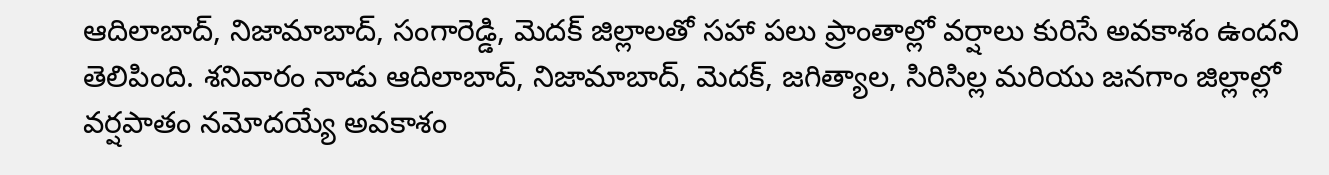ఆదిలాబాద్, నిజామాబాద్, సంగారెడ్డి, మెదక్ జిల్లాలతో సహా పలు ప్రాంతాల్లో వర్షాలు కురిసే అవకాశం ఉందని తెలిపింది. శనివారం నాడు ఆదిలాబాద్, నిజామాబాద్, మెదక్, జగిత్యాల, సిరిసిల్ల మరియు జనగాం జిల్లాల్లో వర్షపాతం నమోదయ్యే అవకాశం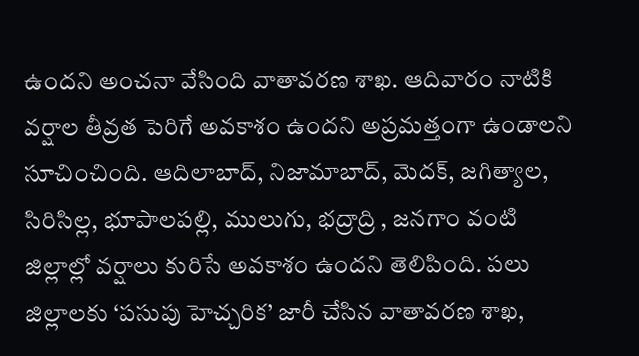ఉందని అంచ‌నా వేసింది వాతావ‌ర‌ణ శాఖ‌. ఆదివారం నాటికి వర్షాల తీవ్రత పెరిగే అవకాశం ఉందని అప్ర‌మ‌త్తంగా ఉండాల‌ని సూచించింది. ఆదిలాబాద్, నిజామాబాద్, మెదక్, జగిత్యాల, సిరిసిల్ల, భూపాలపల్లి, ములుగు, భద్రాద్రి , జనగాం వంటి జిల్లాల్లో వర్షాలు కురిసే అవకాశం ఉందని తెలిపింది. పలు జిల్లాలకు ‘పసుపు హెచ్చరిక’ జారీ చేసిన వాతావరణ శాఖ,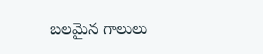బలమైన గాలులు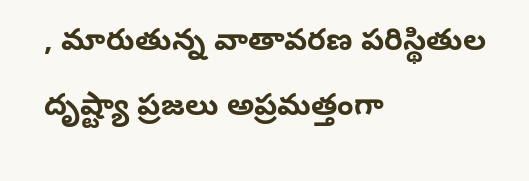, మారుతున్న వాతావరణ పరిస్థితుల దృష్ట్యా ప్రజలు అప్రమత్తంగా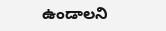ఉండాలని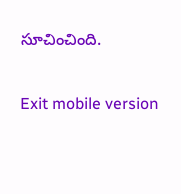సూచించింది.

Exit mobile version